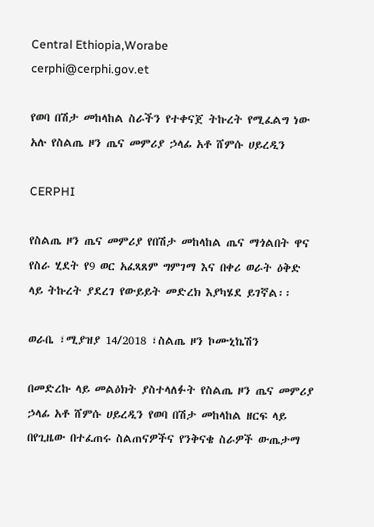Central Ethiopia,Worabe
cerphi@cerphi.gov.et

የወባ በሽታ መከላከል ስራችን የተቀናጀ ትኩረት የሚፈልግ ነው አሉ የስልጤ ዞን ጤና መምሪያ ኃላፊ አቶ ሸምሱ ሀይረዲን

CERPHI

የስልጤ ዞን ጤና መምሪያ የበሽታ መከላከል ጤና ማጎልበት ዋና የስራ ሂደት የ9 ወር አፈጻጸም ግምገማ እና በቀሪ ወራት ዕቅድ ላይ ትኩረት ያደረገ የውይይት መድረክ እያካሄደ ይገኛል፡፡

ወራቤ ፣ሚያዝያ 14/2018 ፣ስልጤ ዞን ኮሙኒኬሽን

በመድረኩ ላይ መልዕክት ያስተላለፉት የስልጤ ዞን ጤና መምሪያ ኃላፊ አቶ ሸምሱ ሀይረዲን የወባ በሽታ መከላከል ዘርፍ ላይ በየጊዜው በተፈጠሩ ስልጠናዎችና የንቅናቄ ስራዎች ውጤታማ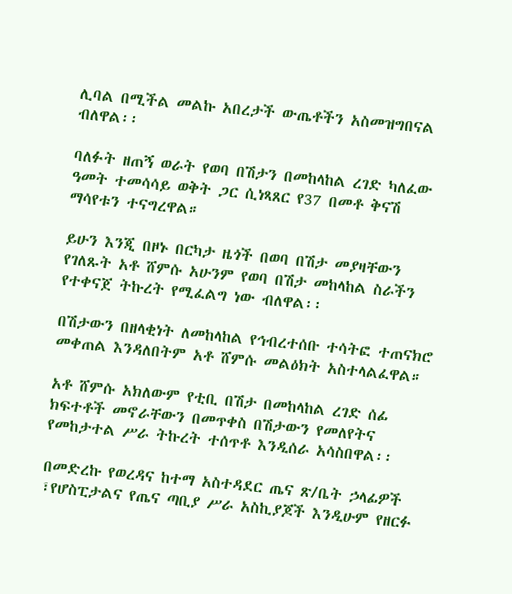ሊባል በሚችል መልኩ አበረታች ውጤቶችን አስመዝግበናል ብለዋል፡፡

ባለፉት ዘጠኝ ወራት የወባ በሽታን በመከላከል ረገድ ካለፈው ዓመት ተመሳሳይ ወቅት ጋር ሲነጻጸር የ37 በመቶ ቅናሽ ማሳየቱን ተናግረዋል።

ይሁን እንጂ በዞኑ በርካታ ዜጎች በወባ በሽታ መያዛቸውን የገለጹት አቶ ሸምሱ አሁንም የወባ በሽታ መከላከል ስራችን የተቀናጀ ትኩረት የሚፈልግ ነው ብለዋል፡፡

በሽታውን በዘላቂነት ለመከላከል የኅብረተሰቡ ተሳትፎ ተጠናክሮ መቀጠል እንዳለበትም አቶ ሸምሱ መልዕክት አስተላልፈዋል።

አቶ ሸምሱ አክለውም የቲቢ በሽታ በመከላከል ረገድ ሰፊ ክፍተቶች መኖራቸውን በመጥቀስ በሽታውን የመለየትና የመከታተል ሥራ ትኩረት ተሰጥቶ እንዲሰራ አሳስበዋል፡፡

በመድረኩ የወረዳና ከተማ አስተዳደር ጤና ጽ/ቤት ኃላፊዎች ፣የሆስፒታልና የጤና ጣቢያ ሥራ አስኪያጆች እንዲሁም የዘርፉ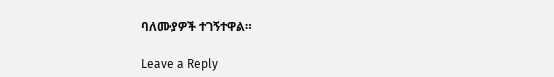ባለሙያዎች ተገኝተዋል።

Leave a Reply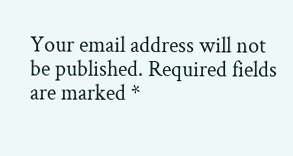Your email address will not be published. Required fields are marked *